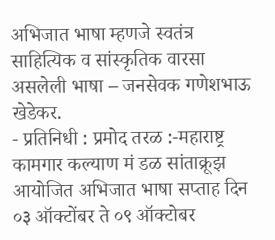अभिजात भाषा म्हणजे स्वतंत्र साहित्यिक व सांस्कृतिक वारसा असलेली भाषा – जनसेवक गणेशभाऊ खेडेकर.
- प्रतिनिधी : प्रमोद तरळ :-महाराष्ट्र कामगार कल्याण मं डळ सांताक्रूझ आयोजित अभिजात भाषा सप्ताह दिन ०३ ऑक्टोंबर ते ०९ ऑक्टोबर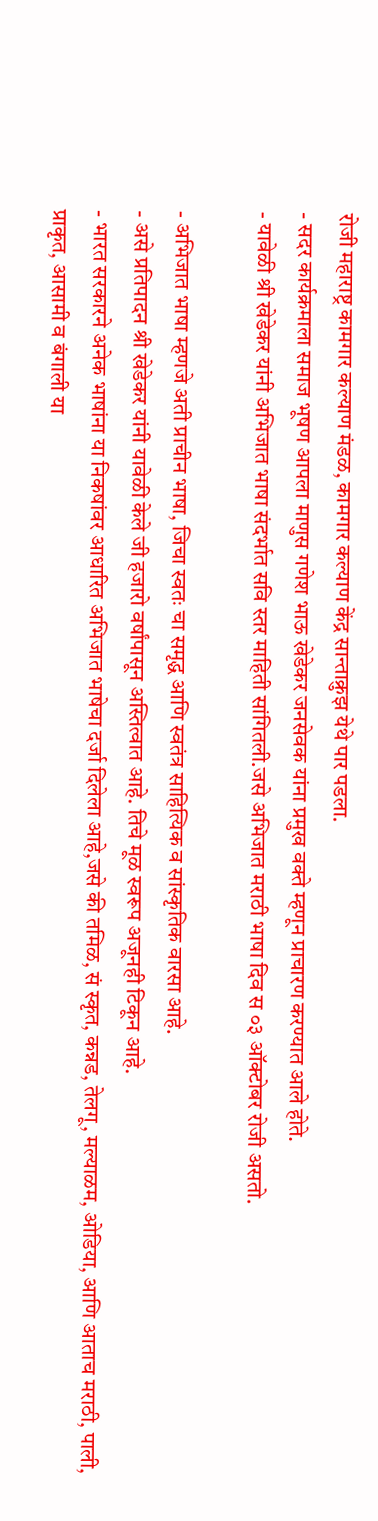रोजी महाराष्ट्र कामगार कल्याण मंडळ, कामगार कल्याण केंद्र सान्ताक्रुझ येथे पार पडला.
- सदर कार्यक्रमाला समाज भूषण आपला माणुस गणेश भाऊ खेडेकर जनसेवक यांना प्रमुख वक्ते म्हणून प्राचारण करण्यात आले होते.
- यावेळी श्री खेडेकर यांनी अभिजात भाषा संदर्भात सवि स्तर माहिती सांगितली.जसे अभिजात मराठी भाषा दिव स ०३ ऑक्टोबर रोजी असतो.

- अभिजात भाषा म्हणजे अती प्राचीन भाषा, जिचा स्वतः चा समृद्ध आणि स्वतंत्र साहित्यिक व सांस्कृतिक वारसा आहे.
- असे प्रतिपादन श्री खेडेकर यांनी यावेळी केले जी हजारो वर्षांपासून अस्तित्वात आहे. तिचे मूळ स्वरूप अजूनही टिकून आहे.
- भारत सरकारने अनेक भाषांना या निकषांवर आधारित अभिजात भाषेचा दर्जा दिलेला आहे,जसे की तमिळ, सं स्कृत, कन्नड, तेलगू, मल्याळम, ओडिया, आणि आताच मराठी, पाली, प्राकृत, आसामी व बंगाली या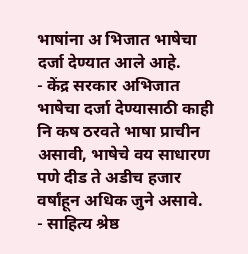भाषांना अ भिजात भाषेचा दर्जा देण्यात आले आहे.
- केंद्र सरकार अभिजात भाषेचा दर्जा देण्यासाठी काही नि कष ठरवते भाषा प्राचीन असावी, भाषेचे वय साधारण पणे दीड ते अडीच हजार वर्षांहून अधिक जुने असावे.
- साहित्य श्रेष्ठ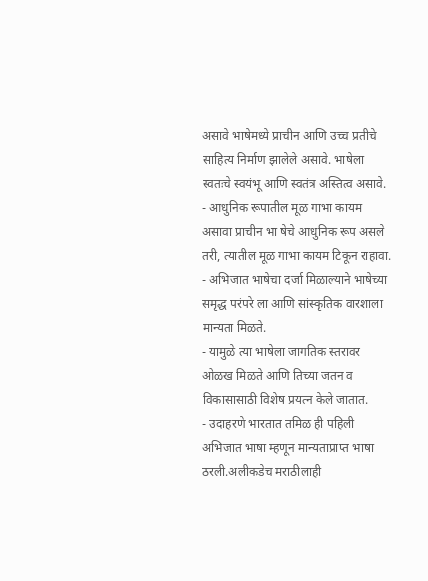असावे भाषेमध्ये प्राचीन आणि उच्च प्रतीचे साहित्य निर्माण झालेले असावे. भाषेला स्वतःचे स्वयंभू आणि स्वतंत्र अस्तित्व असावे.
- आधुनिक रूपातील मूळ गाभा कायम असावा प्राचीन भा षेचे आधुनिक रूप असले तरी, त्यातील मूळ गाभा कायम टिकून राहावा.
- अभिजात भाषेचा दर्जा मिळाल्याने भाषेच्या समृद्ध परंपरे ला आणि सांस्कृतिक वारशाला मान्यता मिळते.
- यामुळे त्या भाषेला जागतिक स्तरावर ओळख मिळते आणि तिच्या जतन व विकासासाठी विशेष प्रयत्न केले जातात.
- उदाहरणे भारतात तमिळ ही पहिली अभिजात भाषा म्हणून मान्यताप्राप्त भाषा ठरली.अलीकडेच मराठीलाही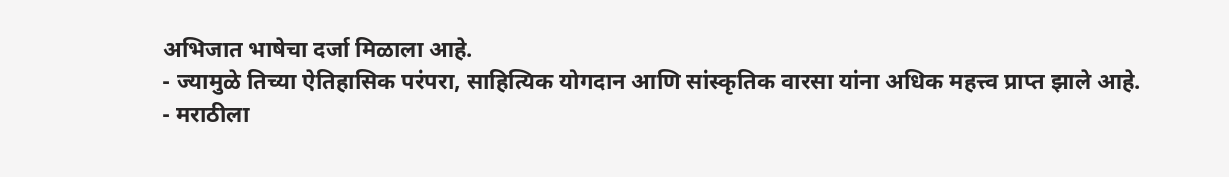अभिजात भाषेचा दर्जा मिळाला आहे.
- ज्यामुळे तिच्या ऐतिहासिक परंपरा, साहित्यिक योगदान आणि सांस्कृतिक वारसा यांना अधिक महत्त्व प्राप्त झाले आहे.
- मराठीला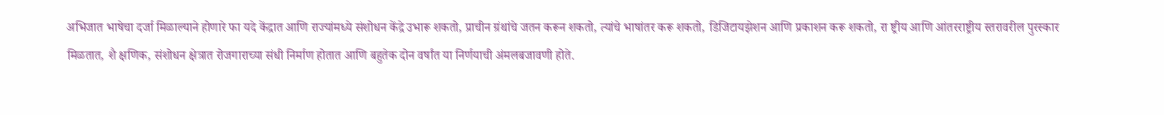अभिजात भाषेचा दर्जा मिळाल्याने होणारे फा यदे केंद्रात आणि राज्यांमध्ये संशोधन केंद्रे उभारू शकतो, प्राचीन ग्रंथांचे जतन करून शकतो, त्यांचे भाषांतर करू शकतो, डिजिटायझेशन आणि प्रकाशन करू शकतो, रा ष्ट्रीय आणि आंतरराष्ट्रीय स्तरावरील पुरस्कार मिळतात, शै क्षणिक, संशोधन क्षेत्रात रोजगाराच्या संधी निर्माण होतात आणि बहुतेक दोन वर्षांत या निर्णयाची अंमलबजावणी होते.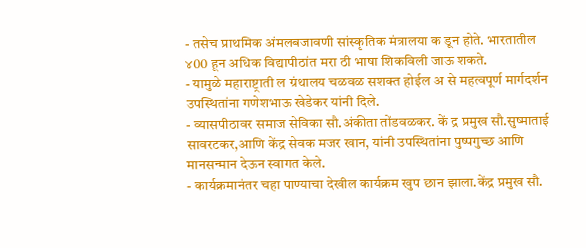- तसेच प्राथमिक अंमलबजावणी सांस्कृतिक मंत्रालया क डून होते. भारतातील ४00 हून अधिक विद्यापीठांत मरा ठी भाषा शिकविली जाऊ शकते.
- यामुळे महाराष्ट्राती ल ग्रंथालय चळवळ सशक्त होईल अ से महत्वपूर्ण मार्गदर्शन उपस्थितांना गणेशभाऊ खेडेकर यांनी दिले.
- व्यासपीठावर समाज सेविका सौ.अंकीता तोंडवळकर. कें द्र प्रमुख सौ.सुष्माताई सावरटकर,आणि केंद्र सेवक मजर खान, यांनी उपस्थितांना पुष्पगुच्छ आणि मानसन्मान देऊन स्वागत केले.
- कार्यक्रमानंतर चहा पाण्याचा देखील कार्यक्रम खुप छान झाला.केंद्र प्रमुख सौ.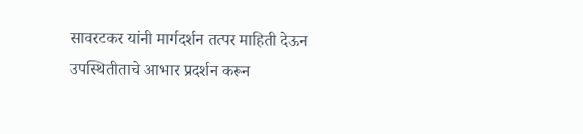सावरटकर यांनी मार्गदर्शन तत्पर माहिती देऊन उपस्थितीताचे आभार प्रदर्शन करून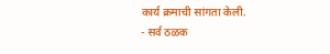कार्य क्रमाची सांगता केली.
- सर्व ठळक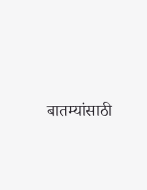बातम्यांसाठी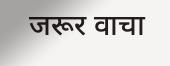जरूर वाचा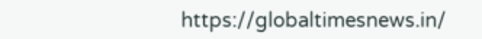https://globaltimesnews.in/